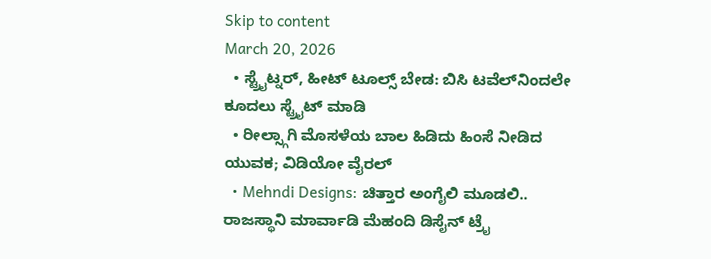Skip to content
March 20, 2026
  • ಸ್ಟ್ರೈಟ್ನರ್, ಹೀಟ್ ಟೂಲ್ಸ್ ಬೇಡ: ಬಿಸಿ ಟವೆಲ್‌ನಿಂದಲೇ ಕೂದಲು ಸ್ಟ್ರೈಟ್ ಮಾಡಿ
  • ರೀಲ್ಸ್ಗಾಗಿ ಮೊಸಳೆಯ ಬಾಲ ಹಿಡಿದು ಹಿಂಸೆ ನೀಡಿದ ಯುವಕ; ವಿಡಿಯೋ ವೈರಲ್
  • Mehndi Designs: ಚಿತ್ತಾರ ಅಂಗೈಲಿ ಮೂಡಲಿ.. ರಾಜಸ್ಥಾನಿ ಮಾರ್ವಾಡಿ ಮೆಹಂದಿ ಡಿಸೈನ್ ಟ್ರೈ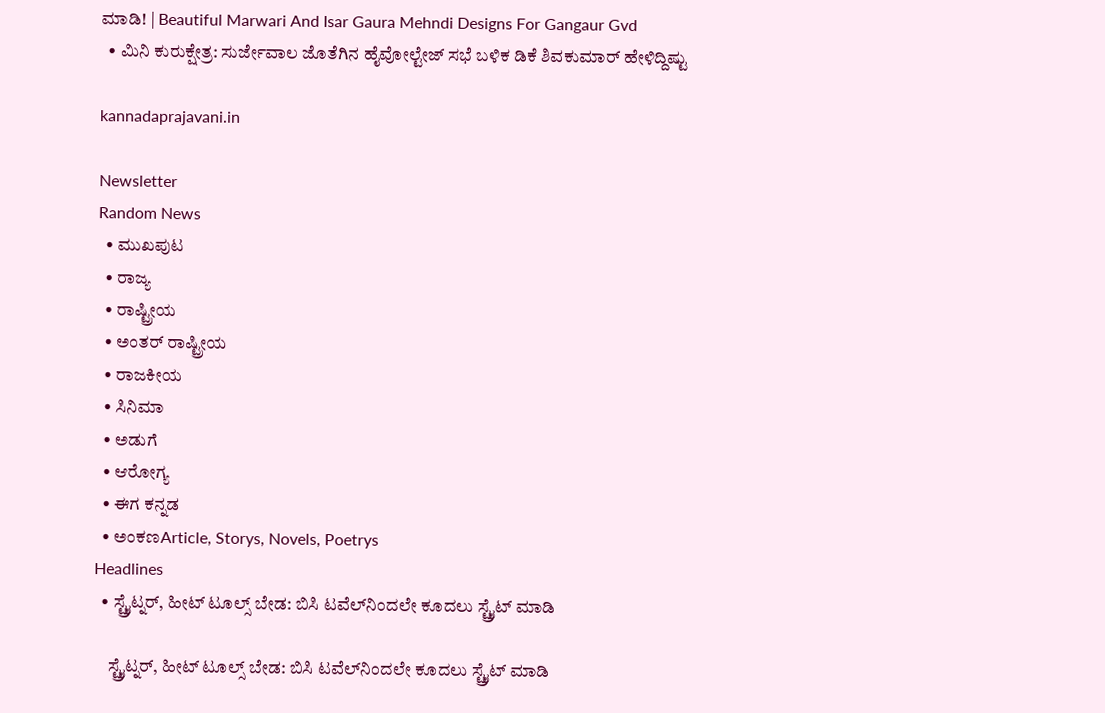ಮಾಡಿ! | Beautiful Marwari And Isar Gaura Mehndi Designs For Gangaur Gvd
  • ಮಿನಿ ಕುರುಕ್ಷೇತ್ರ: ಸುರ್ಜೇವಾಲ ಜೊತೆಗಿನ ಹೈವೋಲ್ಟೇಜ್ ಸಭೆ ಬಳಿಕ ಡಿಕೆ ಶಿವಕುಮಾರ್ ಹೇಳಿದ್ದಿಷ್ಟು

kannadaprajavani.in

Newsletter
Random News
  • ಮುಖಪುಟ
  • ರಾಜ್ಯ
  • ರಾಷ್ಟ್ರೀಯ
  • ಅಂತರ್ ರಾಷ್ಟ್ರೀಯ
  • ರಾಜಕೀಯ
  • ಸಿನಿಮಾ
  • ಅಡುಗೆ
  • ಆರೋಗ್ಯ
  • ಈಗ ಕನ್ನಡ
  • ಅಂಕಣArticle, Storys, Novels, Poetrys
Headlines
  • ಸ್ಟ್ರೈಟ್ನರ್, ಹೀಟ್ ಟೂಲ್ಸ್ ಬೇಡ: ಬಿಸಿ ಟವೆಲ್‌ನಿಂದಲೇ ಕೂದಲು ಸ್ಟ್ರೈಟ್ ಮಾಡಿ

    ಸ್ಟ್ರೈಟ್ನರ್, ಹೀಟ್ ಟೂಲ್ಸ್ ಬೇಡ: ಬಿಸಿ ಟವೆಲ್‌ನಿಂದಲೇ ಕೂದಲು ಸ್ಟ್ರೈಟ್ ಮಾಡಿ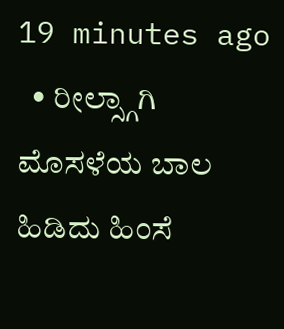19 minutes ago
  • ರೀಲ್ಸ್ಗಾಗಿ ಮೊಸಳೆಯ ಬಾಲ ಹಿಡಿದು ಹಿಂಸೆ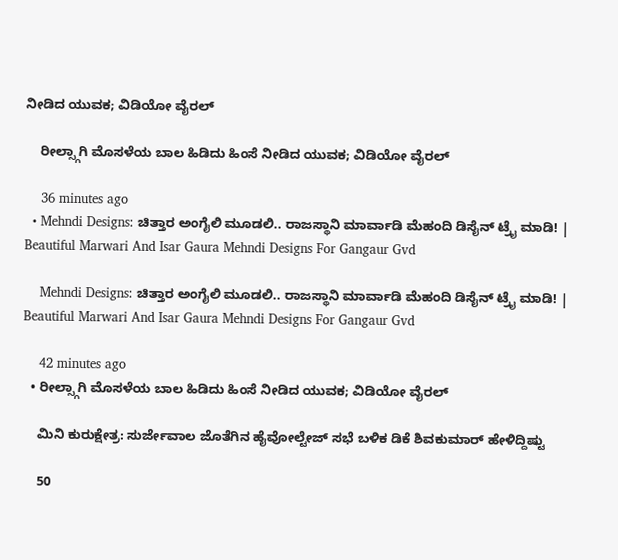ನೀಡಿದ ಯುವಕ; ವಿಡಿಯೋ ವೈರಲ್

    ರೀಲ್ಸ್ಗಾಗಿ ಮೊಸಳೆಯ ಬಾಲ ಹಿಡಿದು ಹಿಂಸೆ ನೀಡಿದ ಯುವಕ; ವಿಡಿಯೋ ವೈರಲ್

    36 minutes ago
  • Mehndi Designs: ಚಿತ್ತಾರ ಅಂಗೈಲಿ ಮೂಡಲಿ.. ರಾಜಸ್ಥಾನಿ ಮಾರ್ವಾಡಿ ಮೆಹಂದಿ ಡಿಸೈನ್ ಟ್ರೈ ಮಾಡಿ! | Beautiful Marwari And Isar Gaura Mehndi Designs For Gangaur Gvd

    Mehndi Designs: ಚಿತ್ತಾರ ಅಂಗೈಲಿ ಮೂಡಲಿ.. ರಾಜಸ್ಥಾನಿ ಮಾರ್ವಾಡಿ ಮೆಹಂದಿ ಡಿಸೈನ್ ಟ್ರೈ ಮಾಡಿ! | Beautiful Marwari And Isar Gaura Mehndi Designs For Gangaur Gvd

    42 minutes ago
  • ರೀಲ್ಸ್ಗಾಗಿ ಮೊಸಳೆಯ ಬಾಲ ಹಿಡಿದು ಹಿಂಸೆ ನೀಡಿದ ಯುವಕ; ವಿಡಿಯೋ ವೈರಲ್

    ಮಿನಿ ಕುರುಕ್ಷೇತ್ರ: ಸುರ್ಜೇವಾಲ ಜೊತೆಗಿನ ಹೈವೋಲ್ಟೇಜ್ ಸಭೆ ಬಳಿಕ ಡಿಕೆ ಶಿವಕುಮಾರ್ ಹೇಳಿದ್ದಿಷ್ಟು

    50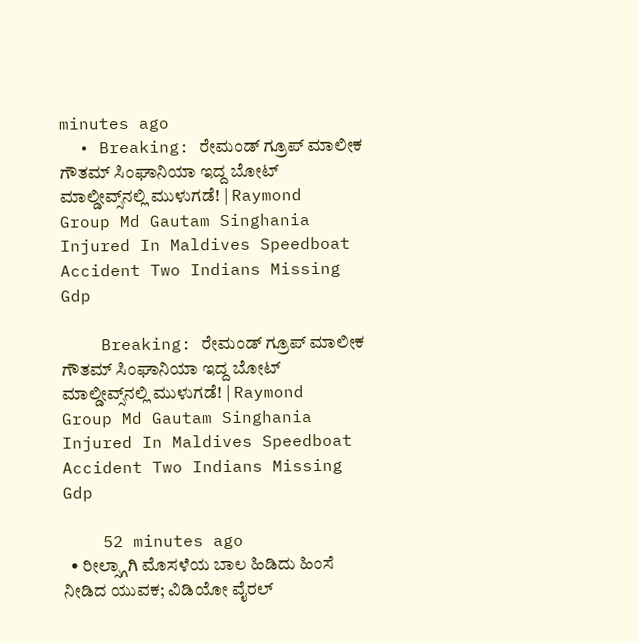minutes ago
  • Breaking: ರೇಮಂಡ್‌ ಗ್ರೂಪ್‌ ಮಾಲೀಕ ಗೌತಮ್‌ ಸಿಂಘಾನಿಯಾ ಇದ್ದ ಬೋಟ್‌ ಮಾಲ್ಡೀವ್ಸ್‌ನಲ್ಲಿ ಮುಳುಗಡೆ! | Raymond Group Md Gautam Singhania Injured In Maldives Speedboat Accident Two Indians Missing Gdp

    Breaking: ರೇಮಂಡ್‌ ಗ್ರೂಪ್‌ ಮಾಲೀಕ ಗೌತಮ್‌ ಸಿಂಘಾನಿಯಾ ಇದ್ದ ಬೋಟ್‌ ಮಾಲ್ಡೀವ್ಸ್‌ನಲ್ಲಿ ಮುಳುಗಡೆ! | Raymond Group Md Gautam Singhania Injured In Maldives Speedboat Accident Two Indians Missing Gdp

    52 minutes ago
  • ರೀಲ್ಸ್ಗಾಗಿ ಮೊಸಳೆಯ ಬಾಲ ಹಿಡಿದು ಹಿಂಸೆ ನೀಡಿದ ಯುವಕ; ವಿಡಿಯೋ ವೈರಲ್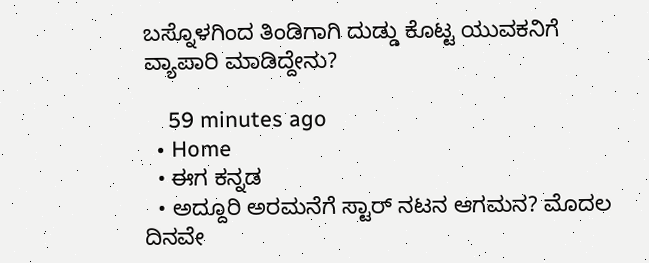ಬಸ್ನೊಳಗಿಂದ ತಿಂಡಿಗಾಗಿ ದುಡ್ಡು ಕೊಟ್ಟ ಯುವಕನಿಗೆ ವ್ಯಾಪಾರಿ ಮಾಡಿದ್ದೇನು?

    59 minutes ago
  • Home
  • ಈಗ ಕನ್ನಡ
  • ಅದ್ದೂರಿ ಅರಮನೆಗೆ ಸ್ಟಾರ್ ನಟನ ಆಗಮನ? ಮೊದಲ ದಿನವೇ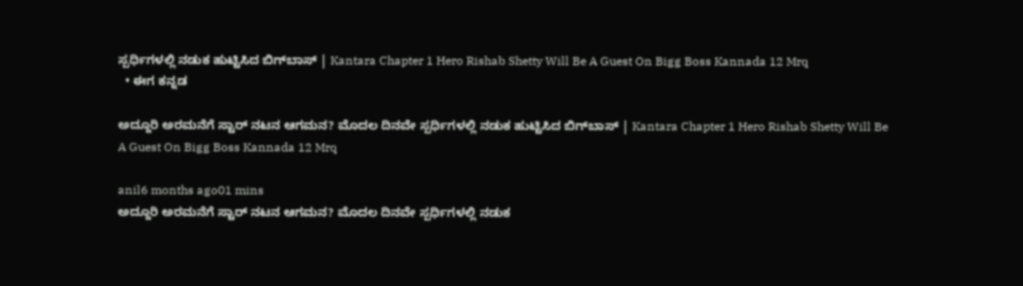ಸ್ಪರ್ಧಿಗಳಲ್ಲಿ ನಡುಕ ಹುಟ್ಟಿಸಿದ ಬಿಗ್‌ಬಾಸ್ | Kantara Chapter 1 Hero Rishab Shetty Will Be A Guest On Bigg Boss Kannada 12 Mrq
  • ಈಗ ಕನ್ನಡ

ಅದ್ದೂರಿ ಅರಮನೆಗೆ ಸ್ಟಾರ್ ನಟನ ಆಗಮನ? ಮೊದಲ ದಿನವೇ ಸ್ಪರ್ಧಿಗಳಲ್ಲಿ ನಡುಕ ಹುಟ್ಟಿಸಿದ ಬಿಗ್‌ಬಾಸ್ | Kantara Chapter 1 Hero Rishab Shetty Will Be A Guest On Bigg Boss Kannada 12 Mrq

anil6 months ago01 mins
ಅದ್ದೂರಿ ಅರಮನೆಗೆ ಸ್ಟಾರ್ ನಟನ ಆಗಮನ? ಮೊದಲ ದಿನವೇ ಸ್ಪರ್ಧಿಗಳಲ್ಲಿ ನಡುಕ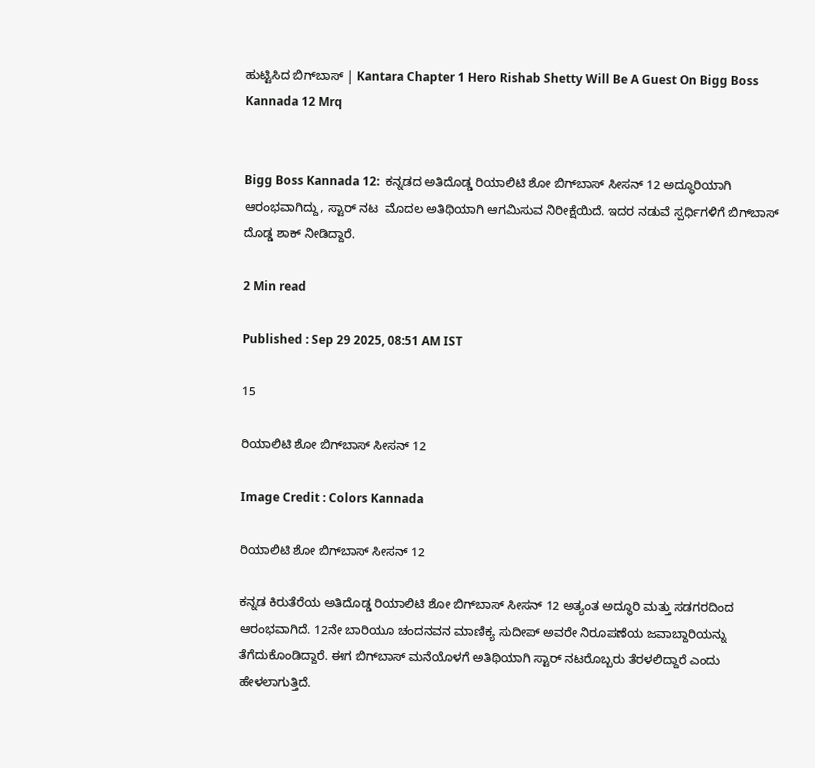ಹುಟ್ಟಿಸಿದ ಬಿಗ್‌ಬಾಸ್ | Kantara Chapter 1 Hero Rishab Shetty Will Be A Guest On Bigg Boss Kannada 12 Mrq


Bigg Boss Kannada 12:  ಕನ್ನಡದ ಅತಿದೊಡ್ಡ ರಿಯಾಲಿಟಿ ಶೋ ಬಿಗ್‌ಬಾಸ್ ಸೀಸನ್ 12 ಅದ್ಧೂರಿಯಾಗಿ ಆರಂಭವಾಗಿದ್ದು, ಸ್ಟಾರ್ ನಟ  ಮೊದಲ ಅತಿಥಿಯಾಗಿ ಆಗಮಿಸುವ ನಿರೀಕ್ಷೆಯಿದೆ. ಇದರ ನಡುವೆ ಸ್ಪರ್ಧಿಗಳಿಗೆ ಬಿಗ್‌ಬಾಸ್ ದೊಡ್ಡ ಶಾಕ್ ನೀಡಿದ್ದಾರೆ.

2 Min read

Published : Sep 29 2025, 08:51 AM IST

15

ರಿಯಾಲಿಟಿ ಶೋ ಬಿಗ್‌ಬಾಸ್ ಸೀಸನ್ 12

Image Credit : Colors Kannada

ರಿಯಾಲಿಟಿ ಶೋ ಬಿಗ್‌ಬಾಸ್ ಸೀಸನ್ 12

ಕನ್ನಡ ಕಿರುತೆರೆಯ ಅತಿದೊಡ್ಡ ರಿಯಾಲಿಟಿ ಶೋ ಬಿಗ್‌ಬಾಸ್ ಸೀಸನ್ 12 ಅತ್ಯಂತ ಅದ್ಧೂರಿ ಮತ್ತು ಸಡಗರದಿಂದ ಆರಂಭವಾಗಿದೆ. 12ನೇ ಬಾರಿಯೂ ಚಂದನವನ ಮಾಣಿಕ್ಯ ಸುದೀಪ್ ಅವರೇ ನಿರೂಪಣೆಯ ಜವಾಬ್ದಾರಿಯನ್ನು ತೆಗೆದುಕೊಂಡಿದ್ದಾರೆ. ಈಗ ಬಿಗ್‌ಬಾಸ್ ಮನೆಯೊಳಗೆ ಅತಿಥಿಯಾಗಿ ಸ್ಟಾರ್ ನಟರೊಬ್ಬರು ತೆರಳಲಿದ್ದಾರೆ ಎಂದು ಹೇಳಲಾಗುತ್ತಿದೆ.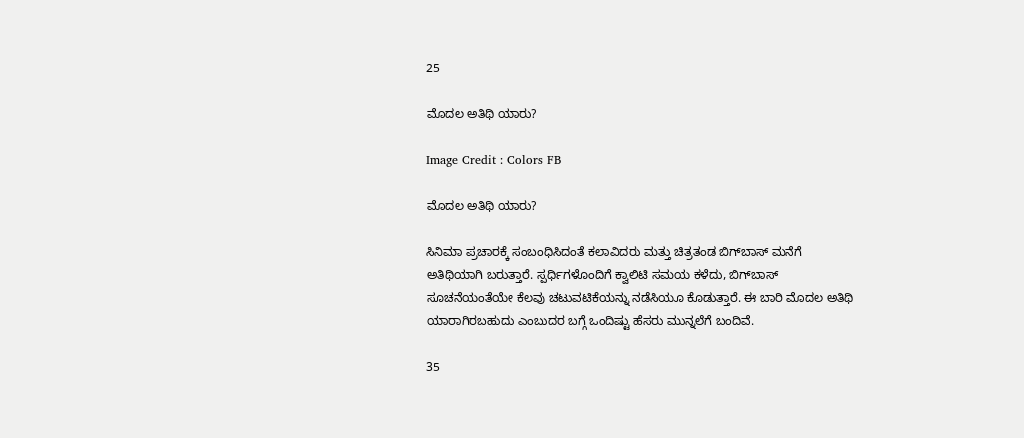25

ಮೊದಲ ಅತಿಥಿ ಯಾರು?

Image Credit : Colors FB

ಮೊದಲ ಅತಿಥಿ ಯಾರು?

ಸಿನಿಮಾ ಪ್ರಚಾರಕ್ಕೆ ಸಂಬಂಧಿಸಿದಂತೆ ಕಲಾವಿದರು ಮತ್ತು ಚಿತ್ರತಂಡ ಬಿಗ್‌ಬಾಸ್ ಮನೆಗೆ ಅತಿಥಿಯಾಗಿ ಬರುತ್ತಾರೆ. ಸ್ಪರ್ಧಿಗಳೊಂದಿಗೆ ಕ್ವಾಲಿಟಿ ಸಮಯ ಕಳೆದು, ಬಿಗ್‌ಬಾಸ್ ಸೂಚನೆಯಂತೆಯೇ ಕೆಲವು ಚಟುವಟಿಕೆಯನ್ನು ನಡೆಸಿಯೂ ಕೊಡುತ್ತಾರೆ. ಈ ಬಾರಿ ಮೊದಲ ಅತಿಥಿ ಯಾರಾಗಿರಬಹುದು ಎಂಬುದರ ಬಗ್ಗೆ ಒಂದಿಷ್ಟು ಹೆಸರು ಮುನ್ನಲೆಗೆ ಬಂದಿವೆ.

35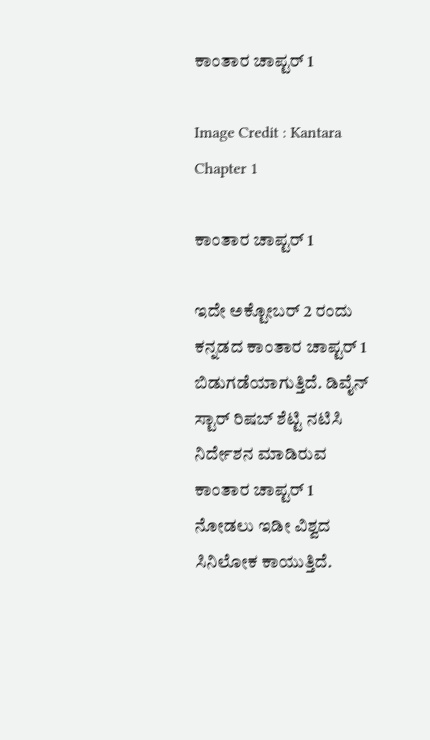ಕಾಂತಾರ ಚಾಪ್ಟರ್ 1

Image Credit : Kantara Chapter 1

ಕಾಂತಾರ ಚಾಪ್ಟರ್ 1

ಇದೇ ಅಕ್ಟೋಬರ್ 2 ರಂದು ಕನ್ನಡದ ಕಾಂತಾರ ಚಾಪ್ಟರ್ 1 ಬಿಡುಗಡೆಯಾಗುತ್ತಿದೆ. ಡಿವೈನ್ ಸ್ಟಾರ್ ರಿಷಬ್ ಶೆಟ್ಟಿ ನಟಿಸಿ ನಿರ್ದೇಶನ ಮಾಡಿರುವ ಕಾಂತಾರ ಚಾಪ್ಟರ್ 1 ನೋಡಲು ಇಡೀ ವಿಶ್ವದ ಸಿನಿಲೋಕ ಕಾಯುತ್ತಿದೆ.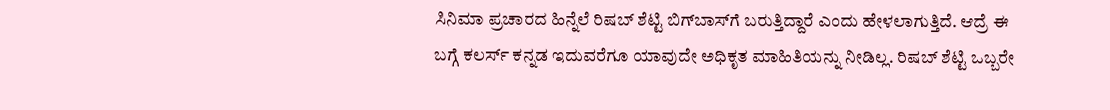ಸಿನಿಮಾ ಪ್ರಚಾರದ ಹಿನ್ನೆಲೆ ರಿಷಬ್ ಶೆಟ್ಟಿ ಬಿಗ್‌ಬಾಸ್‌ಗೆ ಬರುತ್ತಿದ್ದಾರೆ ಎಂದು ಹೇಳಲಾಗುತ್ತಿದೆ. ಆದ್ರೆ ಈ ಬಗ್ಗೆ ಕಲರ್ಸ್ ಕನ್ನಡ ಇದುವರೆಗೂ ಯಾವುದೇ ಅಧಿಕೃತ ಮಾಹಿತಿಯನ್ನು ನೀಡಿಲ್ಲ. ರಿಷಬ್ ಶೆಟ್ಟಿ ಒಬ್ಬರೇ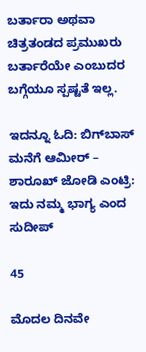ಬರ್ತಾರಾ ಅಥವಾ ಚಿತ್ರತಂಡದ ಪ್ರಮುಖರು ಬರ್ತಾರೆಯೇ ಎಂಬುದರ ಬಗ್ಗೆಯೂ ಸ್ಪಷ್ಟತೆ ಇಲ್ಲ.

ಇದನ್ನೂ ಓದಿ: ಬಿಗ್‌ಬಾಸ್ ಮನೆಗೆ ಆಮೀರ್ – ಶಾರೂಖ್ ಜೋಡಿ ಎಂಟ್ರಿ: ಇದು ನಮ್ಮ ಭಾಗ್ಯ ಎಂದ ಸುದೀಪ್

45

ಮೊದಲ ದಿನವೇ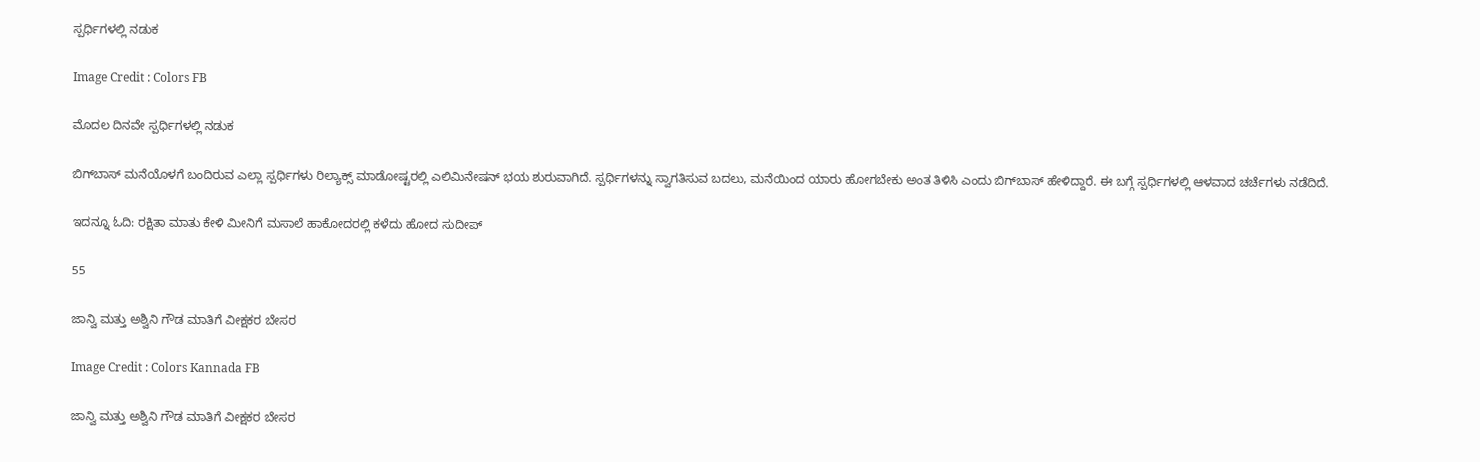ಸ್ಪರ್ಧಿಗಳಲ್ಲಿ ನಡುಕ

Image Credit : Colors FB

ಮೊದಲ ದಿನವೇ ಸ್ಪರ್ಧಿಗಳಲ್ಲಿ ನಡುಕ

ಬಿಗ್‌ಬಾಸ್ ಮನೆಯೊಳಗೆ ಬಂದಿರುವ ಎಲ್ಲಾ ಸ್ಪರ್ಧಿಗಳು ರಿಲ್ಯಾಕ್ಸ್ ಮಾಡೋಷ್ಟರಲ್ಲಿ ಎಲಿಮಿನೇಷನ್ ಭಯ ಶುರುವಾಗಿದೆ. ಸ್ಪರ್ಧಿಗಳನ್ನು ಸ್ವಾಗತಿಸುವ ಬದಲು, ಮನೆಯಿಂದ ಯಾರು ಹೋಗಬೇಕು ಅಂತ ತಿಳಿಸಿ ಎಂದು ಬಿಗ್‌ಬಾಸ್ ಹೇಳಿದ್ದಾರೆ. ಈ ಬಗ್ಗೆ ಸ್ಪರ್ಧಿಗಳಲ್ಲಿ ಆಳವಾದ ಚರ್ಚೆಗಳು ನಡೆದಿದೆ.

ಇದನ್ನೂ ಓದಿ: ರಕ್ಷಿತಾ ಮಾತು ಕೇಳಿ ಮೀನಿಗೆ ಮಸಾಲೆ ಹಾಕೋದರಲ್ಲಿ ಕಳೆದು ಹೋದ ಸುದೀಪ್

55

ಜಾನ್ವಿ ಮತ್ತು ಅಶ್ವಿನಿ ಗೌಡ ಮಾತಿಗೆ ವೀಕ್ಷಕರ ಬೇಸರ

Image Credit : Colors Kannada FB

ಜಾನ್ವಿ ಮತ್ತು ಅಶ್ವಿನಿ ಗೌಡ ಮಾತಿಗೆ ವೀಕ್ಷಕರ ಬೇಸರ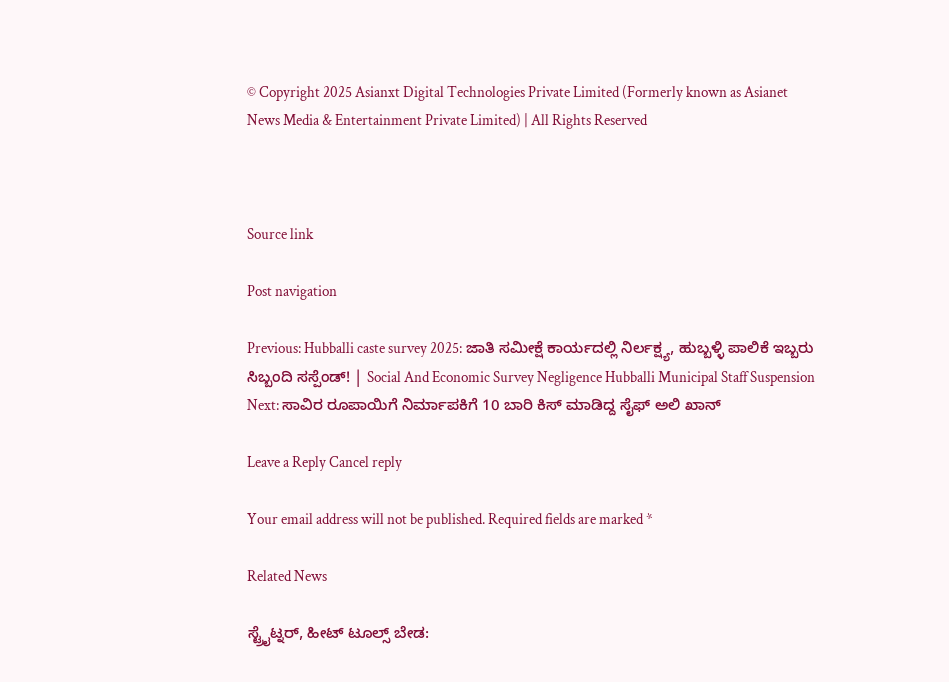© Copyright 2025 Asianxt Digital Technologies Private Limited (Formerly known as Asianet News Media & Entertainment Private Limited) | All Rights Reserved



Source link

Post navigation

Previous: Hubballi caste survey 2025: ಜಾತಿ ಸಮೀಕ್ಷೆ ಕಾರ್ಯದಲ್ಲಿ ನಿರ್ಲಕ್ಷ್ಯ, ಹುಬ್ಬಳ್ಳಿ ಪಾಲಿಕೆ ಇಬ್ಬರು ಸಿಬ್ಬಂದಿ ಸಸ್ಪೆಂಡ್! | Social And Economic Survey Negligence Hubballi Municipal Staff Suspension
Next: ಸಾವಿರ ರೂಪಾಯಿಗೆ ನಿರ್ಮಾಪಕಿಗೆ 10 ಬಾರಿ ಕಿಸ್ ಮಾಡಿದ್ದ ಸೈಫ್ ಅಲಿ ಖಾನ್

Leave a Reply Cancel reply

Your email address will not be published. Required fields are marked *

Related News

ಸ್ಟ್ರೈಟ್ನರ್, ಹೀಟ್ ಟೂಲ್ಸ್ ಬೇಡ: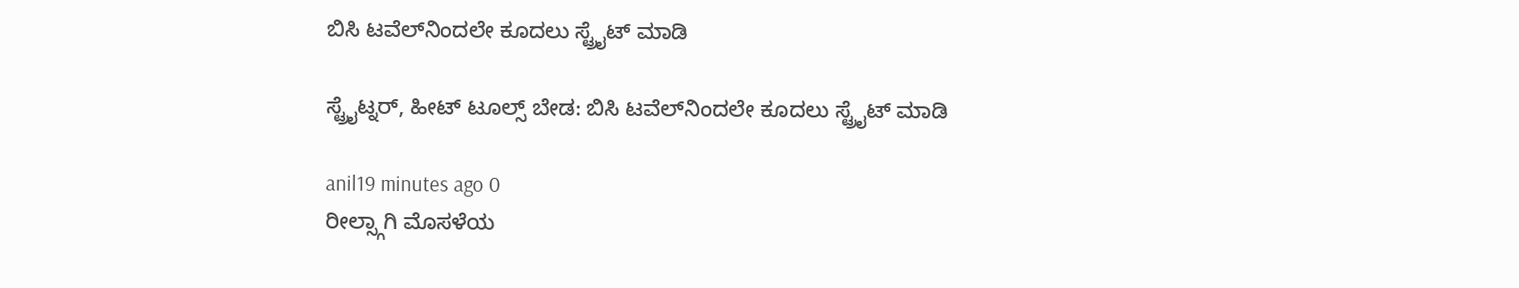ಬಿಸಿ ಟವೆಲ್‌ನಿಂದಲೇ ಕೂದಲು ಸ್ಟ್ರೈಟ್ ಮಾಡಿ

ಸ್ಟ್ರೈಟ್ನರ್, ಹೀಟ್ ಟೂಲ್ಸ್ ಬೇಡ: ಬಿಸಿ ಟವೆಲ್‌ನಿಂದಲೇ ಕೂದಲು ಸ್ಟ್ರೈಟ್ ಮಾಡಿ

anil19 minutes ago 0
ರೀಲ್ಸ್ಗಾಗಿ ಮೊಸಳೆಯ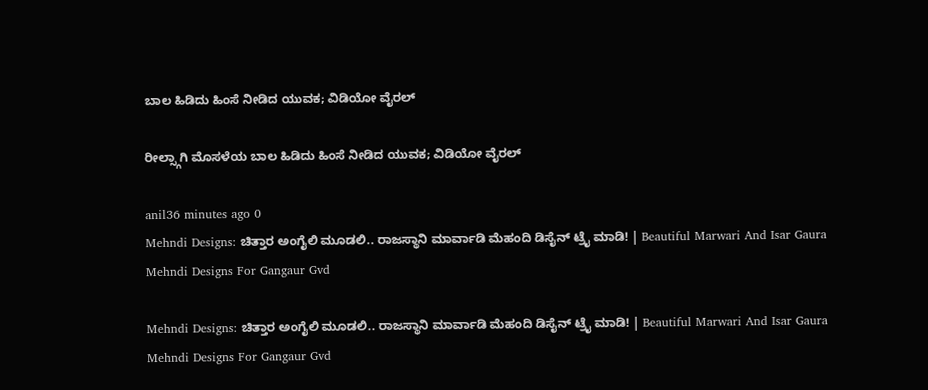ಬಾಲ ಹಿಡಿದು ಹಿಂಸೆ ನೀಡಿದ ಯುವಕ; ವಿಡಿಯೋ ವೈರಲ್

ರೀಲ್ಸ್ಗಾಗಿ ಮೊಸಳೆಯ ಬಾಲ ಹಿಡಿದು ಹಿಂಸೆ ನೀಡಿದ ಯುವಕ; ವಿಡಿಯೋ ವೈರಲ್

anil36 minutes ago 0
Mehndi Designs: ಚಿತ್ತಾರ ಅಂಗೈಲಿ ಮೂಡಲಿ.. ರಾಜಸ್ಥಾನಿ ಮಾರ್ವಾಡಿ ಮೆಹಂದಿ ಡಿಸೈನ್ ಟ್ರೈ ಮಾಡಿ! | Beautiful Marwari And Isar Gaura Mehndi Designs For Gangaur Gvd

Mehndi Designs: ಚಿತ್ತಾರ ಅಂಗೈಲಿ ಮೂಡಲಿ.. ರಾಜಸ್ಥಾನಿ ಮಾರ್ವಾಡಿ ಮೆಹಂದಿ ಡಿಸೈನ್ ಟ್ರೈ ಮಾಡಿ! | Beautiful Marwari And Isar Gaura Mehndi Designs For Gangaur Gvd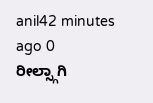anil42 minutes ago 0
ರೀಲ್ಸ್ಗಾಗಿ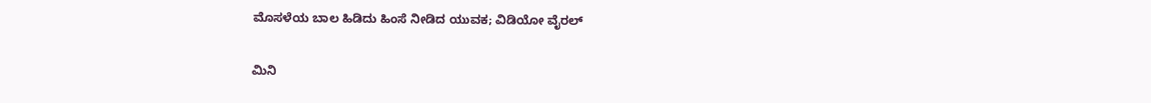ಮೊಸಳೆಯ ಬಾಲ ಹಿಡಿದು ಹಿಂಸೆ ನೀಡಿದ ಯುವಕ; ವಿಡಿಯೋ ವೈರಲ್

ಮಿನಿ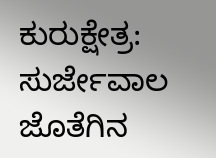ಕುರುಕ್ಷೇತ್ರ: ಸುರ್ಜೇವಾಲ ಜೊತೆಗಿನ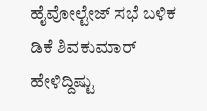ಹೈವೋಲ್ಟೇಜ್ ಸಭೆ ಬಳಿಕ ಡಿಕೆ ಶಿವಕುಮಾರ್ ಹೇಳಿದ್ದಿಷ್ಟು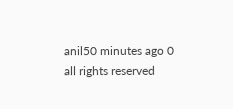anil50 minutes ago 0
all rights reserved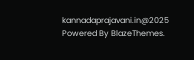kannadaprajavani.in@2025 Powered By BlazeThemes.